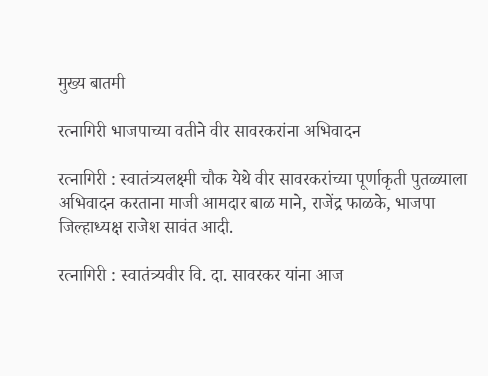मुख्य बातमी

रत्नागिरी भाजपाच्या वतीने वीर सावरकरांना अभिवादन

रत्नागिरी : स्वातंत्र्यलक्ष्मी चौक येथे वीर सावरकरांच्या पूर्णाकृती पुतळ्याला अभिवादन करताना माजी आमदार बाळ माने, राजेंद्र फाळके, भाजपा जिल्हाध्यक्ष राजेश सावंत आदी.

रत्नागिरी : स्वातंत्र्यवीर वि. दा. सावरकर यांना आज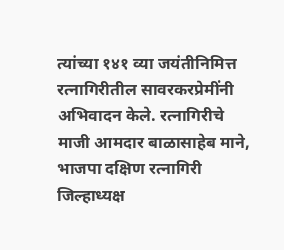त्यांच्या १४१ व्या जयंतीनिमित्त रत्नागिरीतील सावरकरप्रेमींनी अभिवादन केले. रत्नागिरीचे माजी आमदार बाळासाहेब माने, भाजपा दक्षिण रत्नागिरी जिल्हाध्यक्ष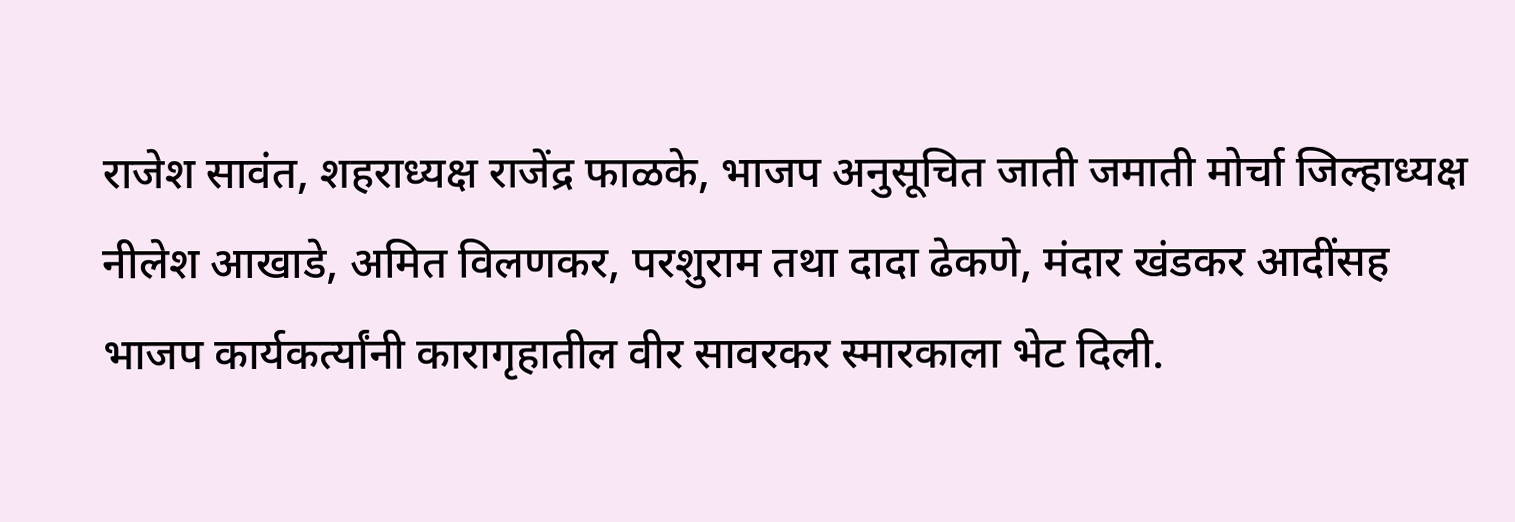राजेश सावंत, शहराध्यक्ष राजेंद्र फाळके, भाजप अनुसूचित जाती जमाती मोर्चा जिल्हाध्यक्ष नीलेश आखाडे, अमित विलणकर, परशुराम तथा दादा ढेकणे, मंदार खंडकर आदींसह भाजप कार्यकर्त्यांनी कारागृहातील वीर सावरकर स्मारकाला भेट दिली.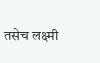तसेच लक्ष्मी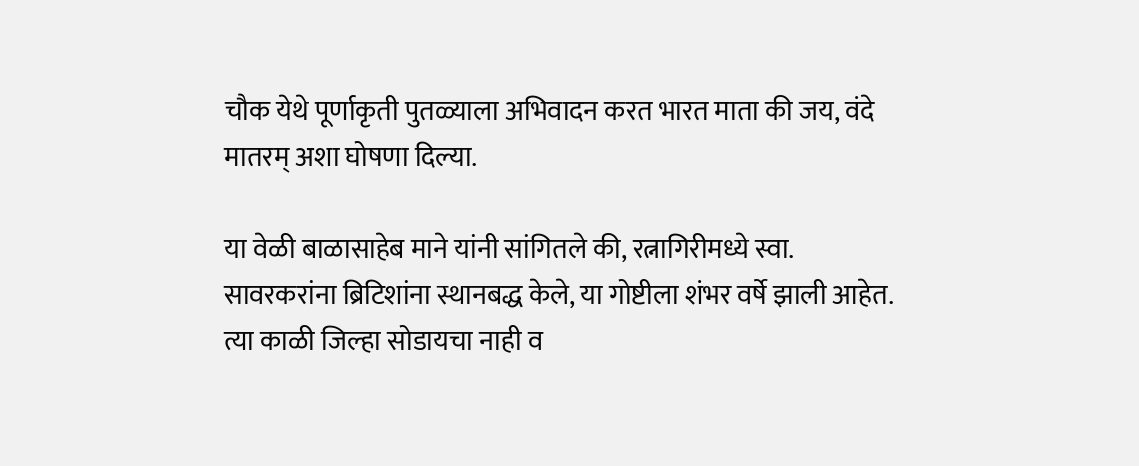चौक येथे पूर्णाकृती पुतळ्याला अभिवादन करत भारत माता की जय, वंदे मातरम् अशा घोषणा दिल्या.

या वेळी बाळासाहेब माने यांनी सांगितले की, रत्नागिरीमध्ये स्वा. सावरकरांना ब्रिटिशांना स्थानबद्ध केले, या गोष्टीला शंभर वर्षे झाली आहेत. त्या काळी जिल्हा सोडायचा नाही व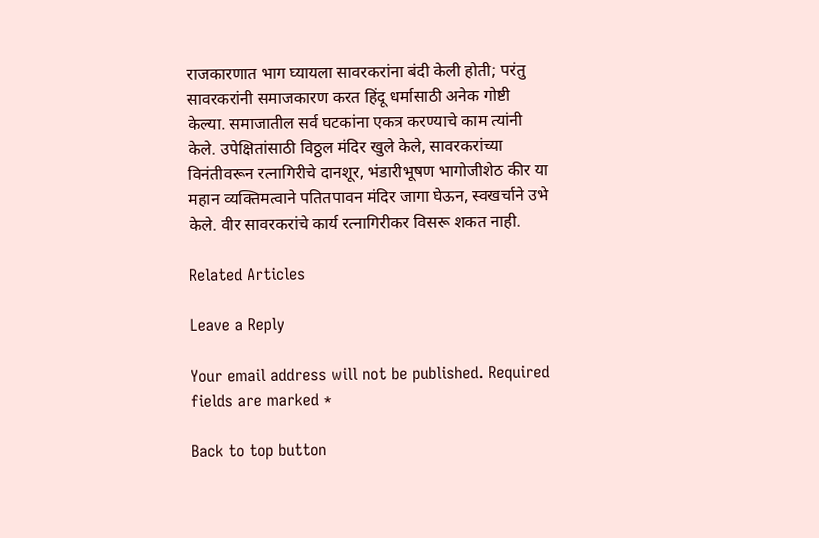राजकारणात भाग घ्यायला सावरकरांना बंदी केली होती; परंतु सावरकरांनी समाजकारण करत हिंदू धर्मासाठी अनेक गोष्टी केल्या. समाजातील सर्व घटकांना एकत्र करण्याचे काम त्यांनी केले. उपेक्षितांसाठी विठ्ठल मंदिर खुले केले, सावरकरांच्या विनंतीवरून रत्नागिरीचे दानशूर, भंडारीभूषण भागोजीशेठ कीर या महान व्यक्तिमत्वाने पतितपावन मंदिर जागा घेऊन, स्वखर्चाने उभे केले. वीर सावरकरांचे कार्य रत्नागिरीकर विसरू शकत नाही.

Related Articles

Leave a Reply

Your email address will not be published. Required fields are marked *

Back to top button